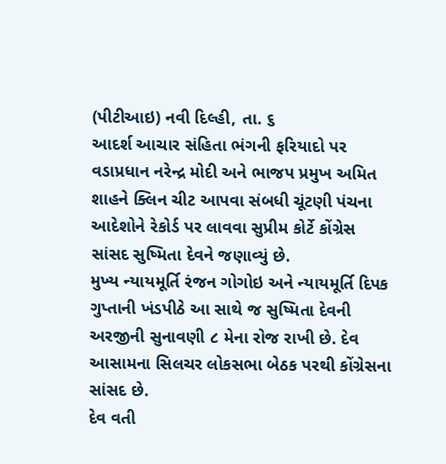(પીટીઆઇ) નવી દિલ્હી, તા. ૬
આદર્શ આચાર સંહિતા ભંગની ફરિયાદો પર વડાપ્રધાન નરેન્દ્ર મોદી અને ભાજપ પ્રમુખ અમિત શાહને ક્લિન ચીટ આપવા સંબધી ચૂંટણી પંચના આદેશોને રેકોર્ડ પર લાવવા સુપ્રીમ કોર્ટે કોંગ્રેસ સાંસદ સુષ્મિતા દેવને જણાવ્યું છે.
મુખ્ય ન્યાયમૂર્તિ રંજન ગોગોઇ અને ન્યાયમૂર્તિ દિપક ગુપ્તાની ખંડપીઠે આ સાથે જ સુષ્મિતા દેવની અરજીની સુનાવણી ૮ મેના રોજ રાખી છે. દેવ આસામના સિલચર લોકસભા બેઠક પરથી કોંગ્રેસના સાંસદ છે.
દેવ વતી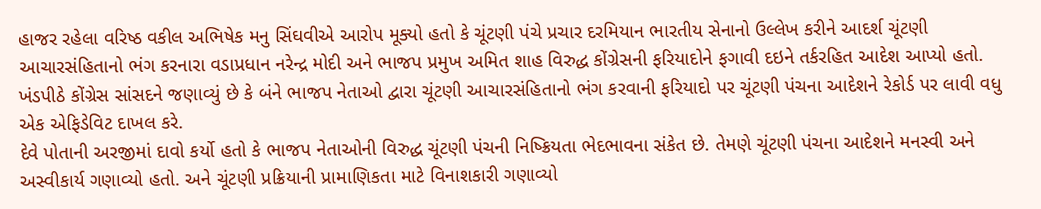હાજર રહેલા વરિષ્ઠ વકીલ અભિષેક મનુ સિંઘવીએ આરોપ મૂક્યો હતો કે ચૂંટણી પંચે પ્રચાર દરમિયાન ભારતીય સેનાનો ઉલ્લેખ કરીને આદર્શ ચૂંટણી આચારસંહિતાનો ભંગ કરનારા વડાપ્રધાન નરેન્દ્ર મોદી અને ભાજપ પ્રમુખ અમિત શાહ વિરુદ્ધ કોંગ્રેસની ફરિયાદોને ફગાવી દઇને તર્કરહિત આદેશ આપ્યો હતો.
ખંડપીઠે કોંગ્રેસ સાંસદને જણાવ્યું છે કે બંને ભાજપ નેતાઓ દ્વારા ચૂંટણી આચારસંહિતાનો ભંગ કરવાની ફરિયાદો પર ચૂંટણી પંચના આદેશને રેકોર્ડ પર લાવી વધુ એક એફિડેવિટ દાખલ કરે.
દેવે પોતાની અરજીમાં દાવો કર્યો હતો કે ભાજપ નેતાઓની વિરુદ્ધ ચૂંટણી પંચની નિષ્ક્રિયતા ભેદભાવના સંકેત છે. તેમણે ચૂંટણી પંચના આદેશને મનસ્વી અને અસ્વીકાર્ય ગણાવ્યો હતો. અને ચૂંટણી પ્રક્રિયાની પ્રામાણિકતા માટે વિનાશકારી ગણાવ્યો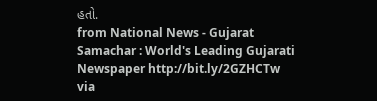હતો.
from National News - Gujarat Samachar : World's Leading Gujarati Newspaper http://bit.ly/2GZHCTw
via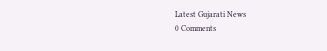Latest Gujarati News
0 Comments